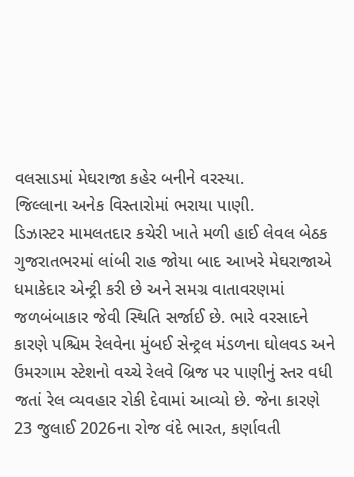વલસાડમાં મેઘરાજા કહેર બનીને વરસ્યા.
જિલ્લાના અનેક વિસ્તારોમાં ભરાયા પાણી.
ડિઝાસ્ટર મામલતદાર કચેરી ખાતે મળી હાઈ લેવલ બેઠક
ગુજરાતભરમાં લાંબી રાહ જોયા બાદ આખરે મેઘરાજાએ ધમાકેદાર એન્ટ્રી કરી છે અને સમગ્ર વાતાવરણમાં જળબંબાકાર જેવી સ્થિતિ સર્જાઈ છે. ભારે વરસાદને કારણે પશ્ચિમ રેલવેના મુંબઈ સેન્ટ્રલ મંડળના ઘોલવડ અને ઉમરગામ સ્ટેશનો વચ્ચે રેલવે બ્રિજ પર પાણીનું સ્તર વધી જતાં રેલ વ્યવહાર રોકી દેવામાં આવ્યો છે. જેના કારણે 23 જુલાઈ 2026ના રોજ વંદે ભારત, કર્ણાવતી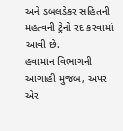અને ડબલડેકર સહિતની મહત્વની ટ્રેનો રદ કરવામાં આવી છે.
હવામાન વિભાગની આગાહી મુજબ, અપર એર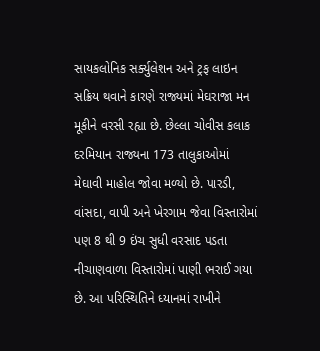સાયકલોનિક સર્ક્યુલેશન અને ટ્રફ લાઇન સક્રિય થવાને કારણે રાજ્યમાં મેઘરાજા મન મૂકીને વરસી રહ્યા છે. છેલ્લા ચોવીસ કલાક દરમિયાન રાજ્યના 173 તાલુકાઓમાં મેઘાવી માહોલ જોવા મળ્યો છે. પારડી, વાંસદા, વાપી અને ખેરગામ જેવા વિસ્તારોમાં પણ 8 થી 9 ઇંચ સુધી વરસાદ પડતા નીચાણવાળા વિસ્તારોમાં પાણી ભરાઈ ગયા છે. આ પરિસ્થિતિને ધ્યાનમાં રાખીને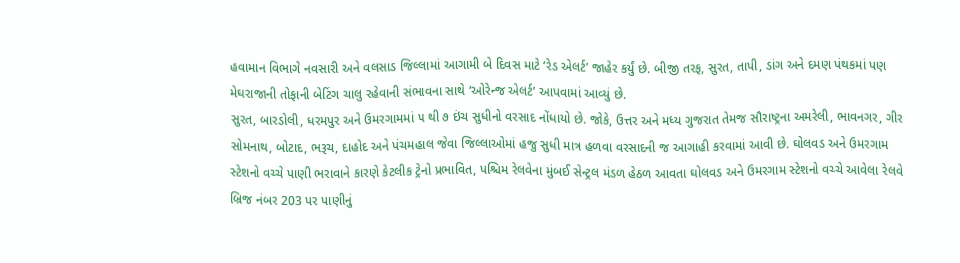હવામાન વિભાગે નવસારી અને વલસાડ જિલ્લામાં આગામી બે દિવસ માટે ‘રેડ એલર્ટ’ જાહેર કર્યું છે. બીજી તરફ, સુરત, તાપી, ડાંગ અને દમણ પંથકમાં પણ મેઘરાજાની તોફાની બેટિંગ ચાલુ રહેવાની સંભાવના સાથે ‘ઓરેન્જ એલર્ટ’ આપવામાં આવ્યું છે.
સુરત, બારડોલી, ધરમપુર અને ઉમરગામમાં ૫ થી ૭ ઇંચ સુધીનો વરસાદ નોંધાયો છે. જોકે, ઉત્તર અને મધ્ય ગુજરાત તેમજ સૌરાષ્ટ્રના અમરેલી, ભાવનગર, ગીર સોમનાથ, બોટાદ, ભરૂચ, દાહોદ અને પંચમહાલ જેવા જિલ્લાઓમાં હજુ સુધી માત્ર હળવા વરસાદની જ આગાહી કરવામાં આવી છે. ઘોલવડ અને ઉમરગામ સ્ટેશનો વચ્ચે પાણી ભરાવાને કારણે કેટલીક ટ્રેનો પ્રભાવિત, પશ્ચિમ રેલવેના મુંબઈ સેન્ટ્રલ મંડળ હેઠળ આવતા ઘોલવડ અને ઉમરગામ સ્ટેશનો વચ્ચે આવેલા રેલવે બ્રિજ નંબર 203 પર પાણીનું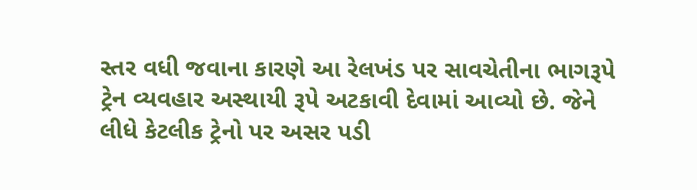સ્તર વધી જવાના કારણે આ રેલખંડ પર સાવચેતીના ભાગરૂપે ટ્રેન વ્યવહાર અસ્થાયી રૂપે અટકાવી દેવામાં આવ્યો છે. જેને લીધે કેટલીક ટ્રેનો પર અસર પડી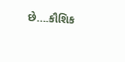છે….કૌશિક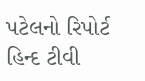પટેલનો રિપોર્ટ હિન્દ ટીવી